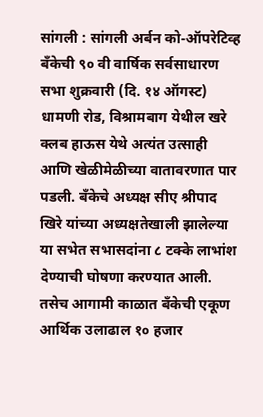सांगली : सांगली अर्बन को-ऑपरेटिव्ह बँकेची ९० वी वार्षिक सर्वसाधारण सभा शुक्रवारी (दि. १४ ऑगस्ट) धामणी रोड, विश्रामबाग येथील खरे क्लब हाऊस येथे अत्यंत उत्साही आणि खेळीमेळीच्या वातावरणात पार पडली. बँकेचे अध्यक्ष सीए श्रीपाद खिरे यांच्या अध्यक्षतेखाली झालेल्या या सभेत सभासदांना ८ टक्के लाभांश देण्याची घोषणा करण्यात आली. तसेच आगामी काळात बँकेची एकूण आर्थिक उलाढाल १० हजार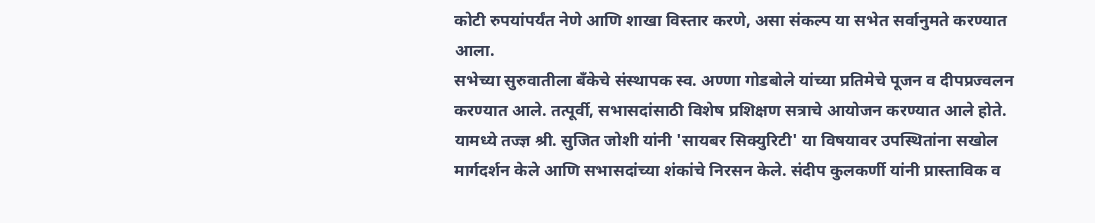कोटी रुपयांपर्यंत नेणे आणि शाखा विस्तार करणे, असा संकल्प या सभेत सर्वानुमते करण्यात आला.
सभेच्या सुरुवातीला बँकेचे संस्थापक स्व. अण्णा गोडबोले यांच्या प्रतिमेचे पूजन व दीपप्रज्वलन करण्यात आले. तत्पूर्वी, सभासदांसाठी विशेष प्रशिक्षण सत्राचे आयोजन करण्यात आले होते. यामध्ये तज्ज्ञ श्री. सुजित जोशी यांनी 'सायबर सिक्युरिटी' या विषयावर उपस्थितांना सखोल मार्गदर्शन केले आणि सभासदांच्या शंकांचे निरसन केले. संदीप कुलकर्णी यांनी प्रास्ताविक व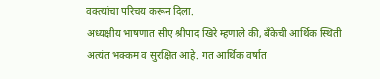वक्त्यांचा परिचय करून दिला.
अध्यक्षीय भाषणात सीए श्रीपाद खिरे म्हणाले की, बँकेची आर्थिक स्थिती अत्यंत भक्कम व सुरक्षित आहे. गत आर्थिक वर्षात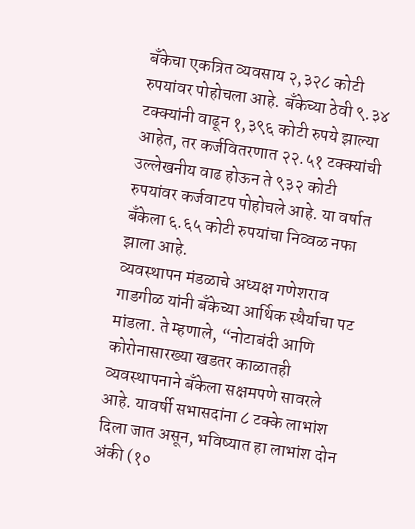बँकेचा एकत्रित व्यवसाय २,३२८ कोटी रुपयांवर पोहोचला आहे. बँकेच्या ठेवी ९.३४ टक्क्यांनी वाढून १,३९६ कोटी रुपये झाल्या आहेत, तर कर्जवितरणात २२.५१ टक्क्यांची उल्लेखनीय वाढ होऊन ते ९३२ कोटी रुपयांवर कर्जवाटप पोहोचले आहे. या वर्षात बँकेला ६.६५ कोटी रुपयांचा निव्वळ नफा झाला आहे.
व्यवस्थापन मंडळाचे अध्यक्ष गणेशराव गाडगीळ यांनी बँकेच्या आर्थिक स्थैर्याचा पट मांडला. ते म्हणाले, “नोटाबंदी आणि कोरोनासारख्या खडतर काळातही व्यवस्थापनाने बँकेला सक्षमपणे सावरले आहे. यावर्षी सभासदांना ८ टक्के लाभांश दिला जात असून, भविष्यात हा लाभांश दोन अंकी (१०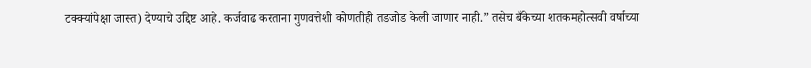टक्क्यांपेक्षा जास्त) देण्याचे उद्दिष्ट आहे. कर्जवाढ करताना गुणवत्तेशी कोणतीही तडजोड केली जाणार नाही.” तसेच बँकेच्या शतकमहोत्सवी वर्षाच्या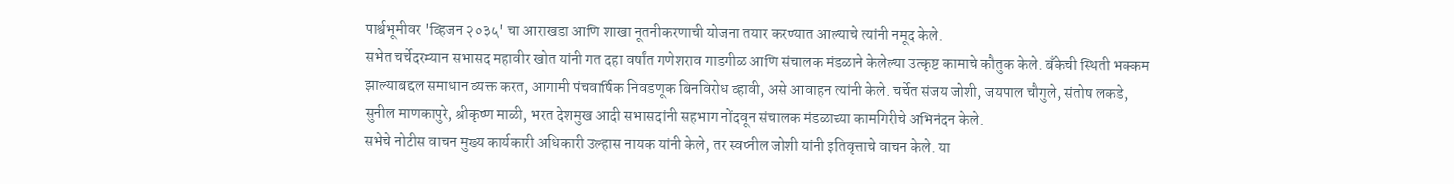पार्श्वभूमीवर 'व्हिजन २०३५' चा आराखडा आणि शाखा नूतनीकरणाची योजना तयार करण्यात आल्याचे त्यांनी नमूद केले.
सभेत चर्चेदरम्यान सभासद महावीर खोत यांनी गत दहा वर्षांत गणेशराव गाडगीळ आणि संचालक मंडळाने केलेल्या उत्कृष्ट कामाचे कौतुक केले. बँकेची स्थिती भक्कम झाल्याबद्दल समाधान व्यक्त करत, आगामी पंचवार्षिक निवडणूक बिनविरोध व्हावी, असे आवाहन त्यांनी केले. चर्चेत संजय जोशी, जयपाल चौगुले, संतोष लकडे, सुनील माणकापुरे, श्रीकृष्ण माळी, भरत देशमुख आदी सभासदांनी सहभाग नोंदवून संचालक मंडळाच्या कामगिरीचे अभिनंदन केले.
सभेचे नोटीस वाचन मुख्य कार्यकारी अधिकारी उल्हास नायक यांनी केले, तर स्वप्नील जोशी यांनी इतिवृत्ताचे वाचन केले. या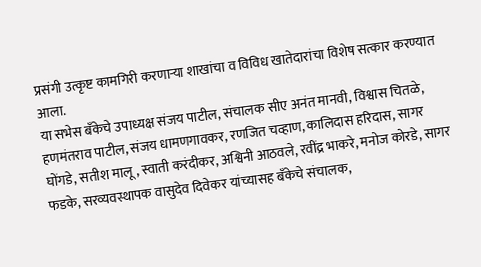प्रसंगी उत्कृष्ट कामगिरी करणाऱ्या शाखांचा व विविध खातेदारांचा विशेष सत्कार करण्यात आला.
या सभेस बँकेचे उपाध्यक्ष संजय पाटील, संचालक सीए अनंत मानवी, विश्वास चितळे, हणमंतराव पाटील, संजय धामणगावकर, रणजित चव्हाण, कालिदास हरिदास, सागर घोंगडे, सतीश मालू, स्वाती करंदीकर, अश्विनी आठवले, रवींद्र भाकरे, मनोज कोरडे, सागर फडके, सरव्यवस्थापक वासुदेव दिवेकर यांच्यासह बँकेचे संचालक,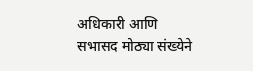अधिकारी आणि सभासद मोठ्या संख्येने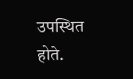उपस्थित होते.